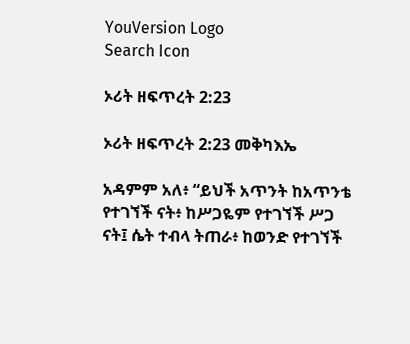YouVersion Logo
Search Icon

ኦሪት ዘፍጥረት 2:23

ኦሪት ዘፍጥረት 2:23 መቅካእኤ

አዳምም አለ፥ “ይህች አጥንት ከአጥንቴ የተገኘች ናት፥ ከሥጋዬም የተገኘች ሥጋ ናት፤ ሴት ተብላ ትጠራ፥ ከወንድ የተገኘች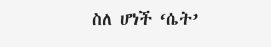ስለ ሆነች ‘ሴት’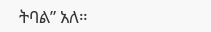ትባል” አለ።